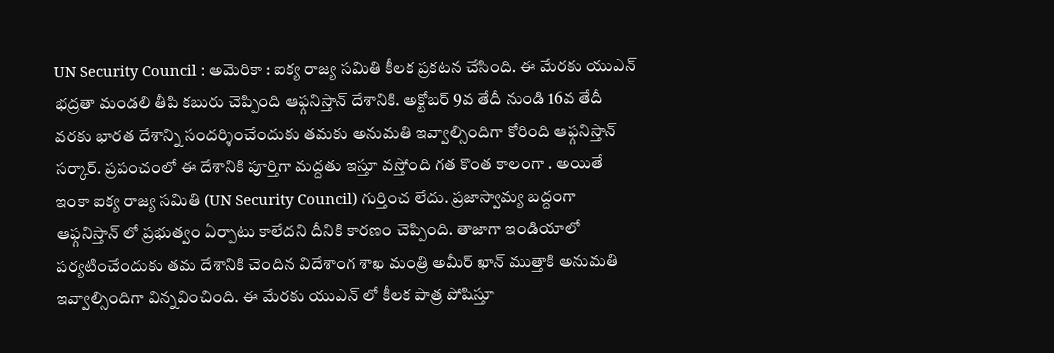UN Security Council : అమెరికా : ఐక్య రాజ్య సమితి కీలక ప్రకటన చేసింది. ఈ మేరకు యుఎన్ భద్రతా మండలి తీపి కబురు చెప్పింది ఆఫ్గనిస్తాన్ దేశానికి. అక్టోబర్ 9వ తేదీ నుండి 16వ తేదీ వరకు భారత దేశాన్ని సందర్శించేందుకు తమకు అనుమతి ఇవ్వాల్సిందిగా కోరింది ఆఫ్గనిస్తాన్ సర్కార్. ప్రపంచంలో ఈ దేశానికి పూర్తిగా మద్దతు ఇస్తూ వస్తోంది గత కొంత కాలంగా . అయితే ఇంకా ఐక్య రాజ్య సమితి (UN Security Council) గుర్తించ లేదు. ప్రజాస్వామ్య బద్దంగా ఆఫ్గనిస్తాన్ లో ప్రభుత్వం ఏర్పాటు కాలేదని దీనికి కారణం చెప్పింది. తాజాగా ఇండియాలో పర్యటించేందుకు తమ దేశానికి చెందిన విదేశాంగ శాఖ మంత్రి అమీర్ ఖాన్ ముత్తాకి అనుమతి ఇవ్వాల్సిందిగా విన్నవించింది. ఈ మేరకు యుఎన్ లో కీలక పాత్ర పోషిస్తూ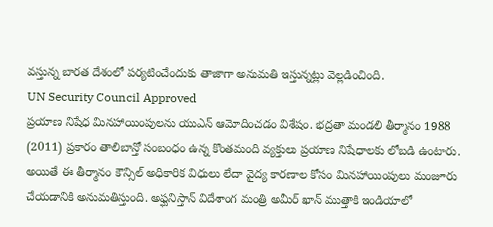వస్తున్న బారత దేశంలో పర్యటించేందుకు తాజాగా అనుమతి ఇస్తున్నట్లు వెల్లడించింది.
UN Security Council Approved
ప్రయాణ నిషేధ మినహాయింపులను యుఎన్ ఆమోదించడం విశేషం. భద్రతా మండలి తీర్మానం 1988 (2011) ప్రకారం తాలిబాన్తో సంబంధం ఉన్న కొంతమంది వ్యక్తులు ప్రయాణ నిషేధాలకు లోబడి ఉంటారు. అయితే ఈ తీర్మానం కౌన్సిల్ అధికారిక విధులు లేదా వైద్య కారణాల కోసం మినహాయింపులు మంజూరు చేయడానికి అనుమతిస్తుంది. అఫ్ఘనిస్తాన్ విదేశాంగ మంత్రి అమీర్ ఖాన్ ముత్తాకి ఇండియాలో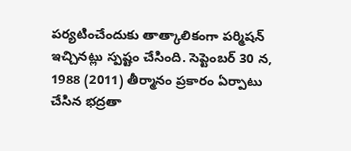పర్యటించేందుకు తాత్కాలికంగా పర్మిషన్ ఇచ్చినట్లు స్పష్టం చేసింది. సెప్టెంబర్ 30 న, 1988 (2011) తీర్మానం ప్రకారం ఏర్పాటు చేసిన భద్రతా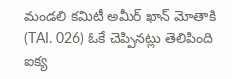మండలి కమిటీ అమీర్ ఖాన్ మోతాకి (TAI. 026) ఓకే చెప్పినట్లు తెలిపింది ఐక్య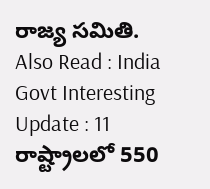రాజ్య సమితి.
Also Read : India Govt Interesting Update : 11 రాష్ట్రాలలో 550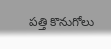పత్తి కొనుగోలు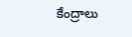కేంద్రాలు